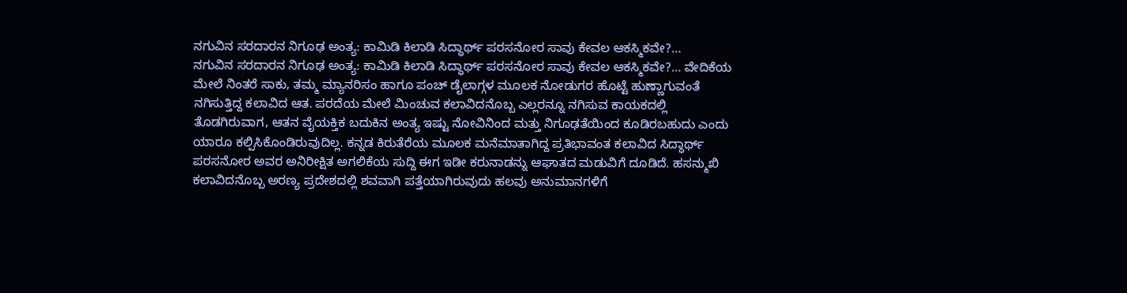ನಗುವಿನ ಸರದಾರನ ನಿಗೂಢ ಅಂತ್ಯ: ಕಾಮಿಡಿ ಕಿಲಾಡಿ ಸಿದ್ಧಾರ್ಥ್ ಪರಸನೋರ ಸಾವು ಕೇವಲ ಆಕಸ್ಮಿಕವೇ?…
ನಗುವಿನ ಸರದಾರನ ನಿಗೂಢ ಅಂತ್ಯ: ಕಾಮಿಡಿ ಕಿಲಾಡಿ ಸಿದ್ಧಾರ್ಥ್ ಪರಸನೋರ ಸಾವು ಕೇವಲ ಆಕಸ್ಮಿಕವೇ?… ವೇದಿಕೆಯ ಮೇಲೆ ನಿಂತರೆ ಸಾಕು, ತಮ್ಮ ಮ್ಯಾನರಿಸಂ ಹಾಗೂ ಪಂಚ್ ಡೈಲಾಗ್ಗಳ ಮೂಲಕ ನೋಡುಗರ ಹೊಟ್ಟೆ ಹುಣ್ಣಾಗುವಂತೆ ನಗಿಸುತ್ತಿದ್ದ ಕಲಾವಿದ ಆತ. ಪರದೆಯ ಮೇಲೆ ಮಿಂಚುವ ಕಲಾವಿದನೊಬ್ಬ ಎಲ್ಲರನ್ನೂ ನಗಿಸುವ ಕಾಯಕದಲ್ಲಿ ತೊಡಗಿರುವಾಗ, ಆತನ ವೈಯಕ್ತಿಕ ಬದುಕಿನ ಅಂತ್ಯ ಇಷ್ಟು ನೋವಿನಿಂದ ಮತ್ತು ನಿಗೂಢತೆಯಿಂದ ಕೂಡಿರಬಹುದು ಎಂದು ಯಾರೂ ಕಲ್ಪಿಸಿಕೊಂಡಿರುವುದಿಲ್ಲ. ಕನ್ನಡ ಕಿರುತೆರೆಯ ಮೂಲಕ ಮನೆಮಾತಾಗಿದ್ದ ಪ್ರತಿಭಾವಂತ ಕಲಾವಿದ ಸಿದ್ಧಾರ್ಥ್ ಪರಸನೋರ ಅವರ ಅನಿರೀಕ್ಷಿತ ಅಗಲಿಕೆಯ ಸುದ್ದಿ ಈಗ ಇಡೀ ಕರುನಾಡನ್ನು ಆಘಾತದ ಮಡುವಿಗೆ ದೂಡಿದೆ. ಹಸನ್ಮುಖಿ ಕಲಾವಿದನೊಬ್ಬ ಅರಣ್ಯ ಪ್ರದೇಶದಲ್ಲಿ ಶವವಾಗಿ ಪತ್ತೆಯಾಗಿರುವುದು ಹಲವು ಅನುಮಾನಗಳಿಗೆ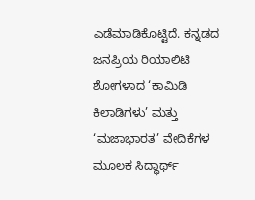ಎಡೆಮಾಡಿಕೊಟ್ಟಿದೆ. ಕನ್ನಡದ ಜನಪ್ರಿಯ ರಿಯಾಲಿಟಿ ಶೋಗಳಾದ ‘ಕಾಮಿಡಿ ಕಿಲಾಡಿಗಳು’ ಮತ್ತು ‘ಮಜಾಭಾರತ’ ವೇದಿಕೆಗಳ ಮೂಲಕ ಸಿದ್ಧಾರ್ಥ್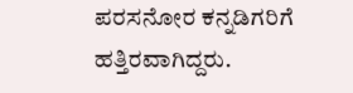ಪರಸನೋರ ಕನ್ನಡಿಗರಿಗೆ ಹತ್ತಿರವಾಗಿದ್ದರು.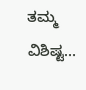ತಮ್ಮ ವಿಶಿಷ್ಟ…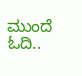ಮುಂದೆ ಓದಿ..